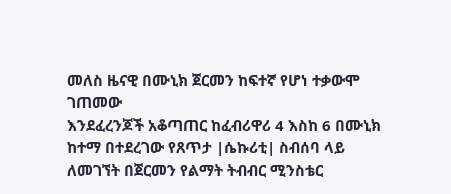መለስ ዜናዊ በሙኒክ ጀርመን ከፍተኛ የሆነ ተቃውሞ ገጠመው
እንደፈረንጆች አቆጣጠር ከፈብሪዋሪ 4 እስከ 6 በሙኒክ ከተማ በተደረገው የጸጥታ |ሴኩሪቲ| ስብሰባ ላይ ለመገኘት በጀርመን የልማት ትብብር ሚንስቴር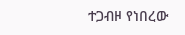ተጋብዞ የነበረው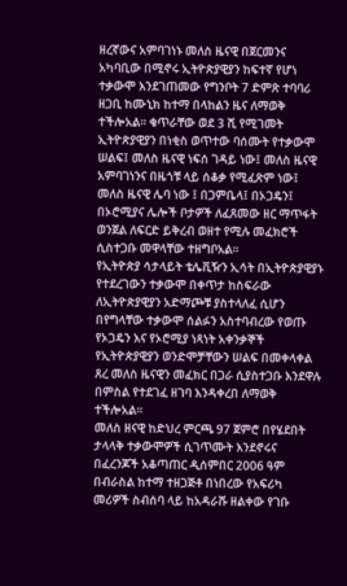ዘረኛውና አምባገነኑ መለስ ዜናዊ በጀርመንና አካባቢው በሚኖሩ ኢትዮጵያዊያን ከፍተኛ የሆነ ተቃውሞ እንደገጠመው የግንቦት 7 ድምጽ ተባባሪ ዘጋቢ ከሙኒክ ከተማ በላከልን ዜና ለማወቅ ተችሎአል። ቁጥራቸው ወደ 3 ሺ የሚገመት ኢትዮጵያዊያን በነቂስ ወጥተው ባሰሙት የተቃውሞ ሠልፍ፤ መለስ ዜናዊ ነፍሰ ገዳይ ነው፤ መለስ ዜናዊ አምባገነንና በዜጎቹ ላይ ሰቆቃ የሚፈጽም ነው፤ መለስ ዜናዊ ሌባ ነው ፤ በጋምቤላ፤ በኦጋዴን፤ በኦሮሚያና ሌሎች ቦታዎች ለፈጸመው ዘር ማጥፋት ወንጀል ለፍርድ ይቅረብ ወዘተ የሚሉ መፈክሮች ሲስተጋቡ መዋላቸው ተዘግቦአል።
የኢትዮጵያ ሳታላይት ቴሌቪዥን ኢሳት በኢትዮጵያዊያኑ የተደረገውን ተቃውሞ በቀጥታ ከስፍራው ለኢትዮጵያዊያን አድማጮቹ ያስተላለፈ ሲሆን በየግላቸው ተቃውሞ ሰልፉን አስተባብረው የወጡ የኦጋዴን እና የኦሮሚያ ነጻነት አቀንቃኞች የኢትዮጵያዊያን ወንድሞቻቸውን ሠልፍ በመቀላቀል ጸረ መለስ ዜናዊን መፈክር በጋራ ሲያስተጋቡ እንደዋሉ በምስል የተደገፈ ዘገባ እንዳቀረበ ለማወቅ ተችሎአል።
መለስ ዘናዊ ከድህረ ምርጫ 97 ጀምሮ በየሄደበት ታላላቅ ተቃውሞዎች ሲገጥሙት እንደኖሩና በፈረንጆች አቆጣጠር ዲሰምበር 2006 ዓም በብራስል ከተማ ተዘጋጅቶ በነበረው የአፍሪካ መሪዎች ስብሰባ ላይ ከአዳራሹ ዘልቀው የገቡ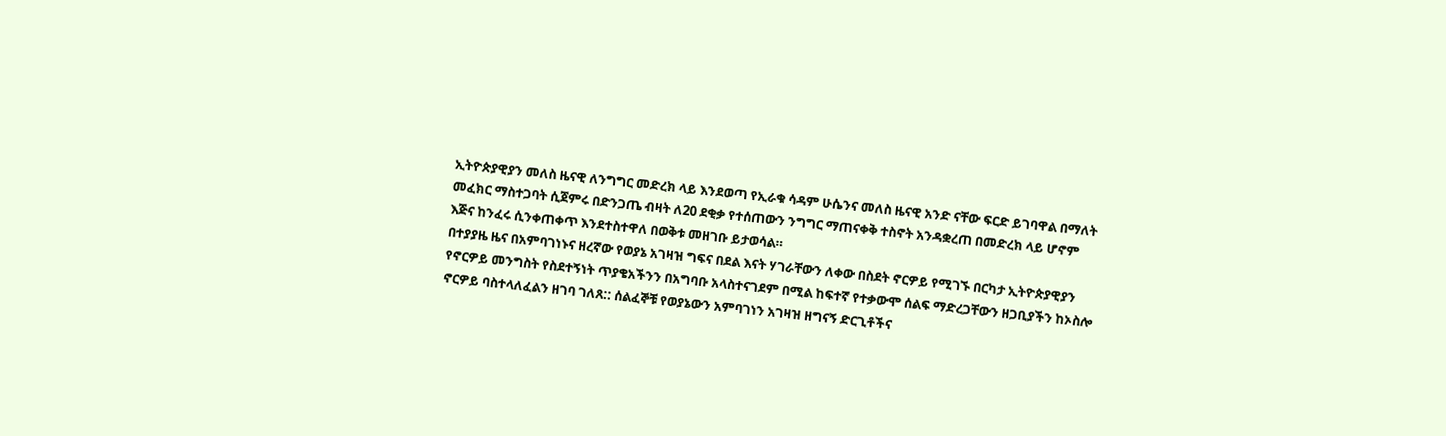ኢትዮጵያዊያን መለስ ዜናዊ ለንግግር መድረክ ላይ እንደወጣ የኢራቁ ሳዳም ሁሴንና መለስ ዜናዊ አንድ ናቸው ፍርድ ይገባዋል በማለት መፈክር ማስተጋባት ሲጀምሩ በድንጋጤ ብዛት ለ20 ደቂቃ የተሰጠውን ንግግር ማጠናቀቅ ተስኖት አንዳቋረጠ በመድረክ ላይ ሆኖም እጅና ከንፈሩ ሲንቀጠቀጥ እንደተስተዋለ በወቅቱ መዘገቡ ይታወሳል።
በተያያዜ ዜና በአምባገነኑና ዘረኛው የወያኔ አገዛዝ ግፍና በደል እናት ሃገራቸውን ለቀው በስደት ኖርዎይ የሚገኙ በርካታ ኢትዮጵያዊያን የኖርዎይ መንግስት የስደተኝነት ጥያቄአችንን በአግባቡ አላስተናገደም በሚል ከፍተኛ የተቃውሞ ሰልፍ ማድረጋቸውን ዘጋቢያችን ከኦስሎ ኖርዎይ ባስተላለፈልን ዘገባ ገለጸ:: ሰልፈኞቹ የወያኔውን አምባገነን አገዛዝ ዘግናኝ ድርጊቶችና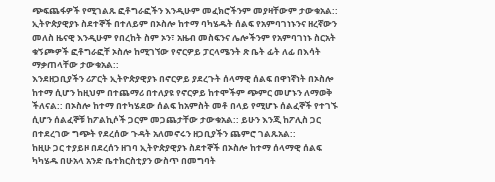ጭፍጨፋዎች የሚገልጹ ፎቶግራፎችን እንዲሁም መፈክሮችንም መያዛቸውም ታውቁአል::
ኢትዮጵያዊያኑ ስደተኞች በተለይም በኦስሎ ከተማ ባካሄዱት ሰልፍ የአምባገነኑንና ዘረኛውን መለስ ዜናዊ እንዲሁም የበረከት ስም ኦን፣ አዜብ መስፍንና ሌሎችንም የአምባገነኑ ስርአት ቁኝጮዎች ፎቶግራፎቸ ኦስሎ ከሚገኘው የኖርዎይ ፓርላሜንት ጽ ቤት ፊት ለፊ በእሳት ማቃጠላቸው ታውቁአል::
እንደዘጋቢያችን ሪፖርት ኢትዮጵያዊያኑ በኖርዎይ ያደረጉት ሰላማዊ ሰልፍ በዋነኛነት በኦስሎ ከተማ ሲሆን ከዚህም በተጨማሪ በተለያዩ የኖርዎይ ከተሞችም ጭምር መሆኑን ለማወቅ ችለናል:: በኦስሎ ከተማ በተካሄደው ሰልፍ ከአምስት መቶ በላይ የሚሆኑ ሰልፈኞች የተገኙ ሲሆን ሰልፈኞቹ ከፖልኪሶች ጋርም መጋጨታቸው ታውቁአል:: ይሁን እንጂ ከፖሊስ ጋር በተደረገው ግጭት የደረሰው ጉዳት አለመኖሩን ዘጋቢያችን ጨምሮ ገልጹአል::
ከዚሁ ጋር ተያይዞ በደረሰን ዘገባ ኢትዮጵያዊያኑ ስደተኞች በኦስሎ ከተማ ሰላማዊ ሰልፍ ካካሄዱ በሁአላ አንድ ቤተክርስቲያን ውስጥ በመግባት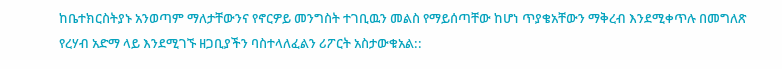ከቤተክርስትያኑ አንወጣም ማለታቸውንና የኖርዎይ መንግስት ተገቢዉን መልስ የማይሰጣቸው ከሆነ ጥያቄአቸውን ማቅረብ እንደሚቀጥሉ በመግለጽ የረሃብ አድማ ላይ እንደሚገኙ ዘጋቢያችን ባስተላለፈልን ሪፖርት አስታውቁአል::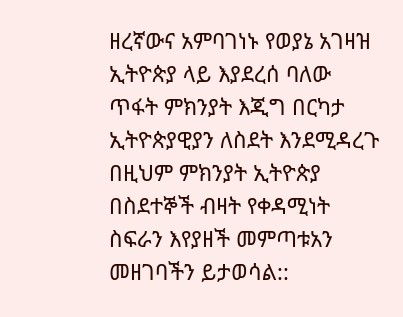ዘረኛውና አምባገነኑ የወያኔ አገዛዝ ኢትዮጵያ ላይ እያደረሰ ባለው ጥፋት ምክንያት እጂግ በርካታ ኢትዮጵያዊያን ለስደት እንደሚዳረጉ በዚህም ምክንያት ኢትዮጵያ በስደተኞች ብዛት የቀዳሚነት ስፍራን እየያዘች መምጣቱአን መዘገባችን ይታወሳል::